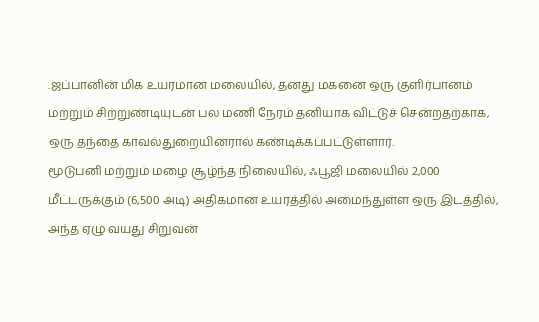.ஜப்பானின் மிக உயரமான மலையில், தனது மகனை ஒரு குளிர்பானம் மற்றும் சிற்றுண்டியுடன் பல மணி நேரம் தனியாக விட்டுச் சென்றதற்காக, ஒரு தந்தை காவல்துறையினரால் கண்டிக்கப்பட்டுள்ளார்.
மூடுபனி மற்றும் மழை சூழ்ந்த நிலையில், ஃபூஜி மலையில் 2,000 மீட்டருக்கும் (6,500 அடி) அதிகமான உயரத்தில் அமைந்துள்ள ஒரு இடத்தில், அந்த ஏழு வயது சிறுவன்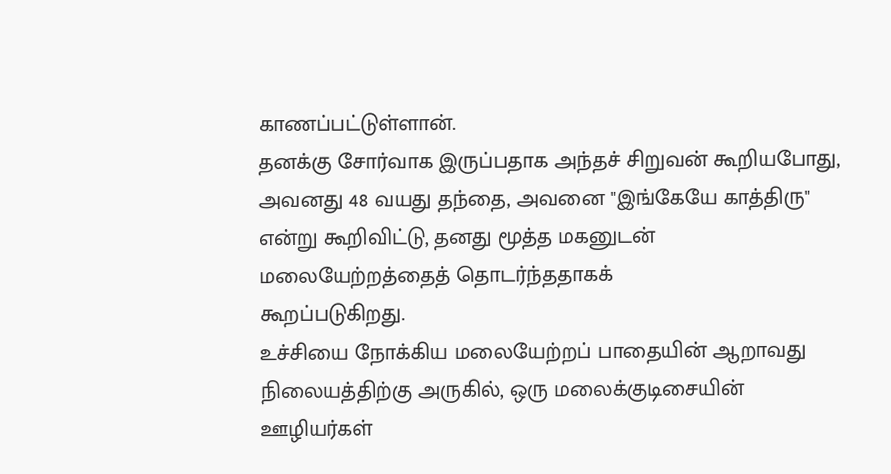காணப்பட்டுள்ளான்.
தனக்கு சோர்வாக இருப்பதாக அந்தச் சிறுவன் கூறியபோது, அவனது 48 வயது தந்தை, அவனை "இங்கேயே காத்திரு" என்று கூறிவிட்டு, தனது மூத்த மகனுடன் மலையேற்றத்தைத் தொடர்ந்ததாகக்
கூறப்படுகிறது.
உச்சியை நோக்கிய மலையேற்றப் பாதையின் ஆறாவது நிலையத்திற்கு அருகில், ஒரு மலைக்குடிசையின் ஊழியர்கள்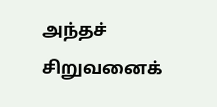அந்தச் சிறுவனைக்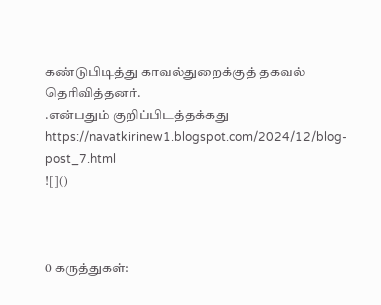கண்டுபிடித்து காவல்துறைக்குத் தகவல் தெரிவித்தனர்.
.என்பதும் குறிப்பிடத்தக்கது
https://navatkirinew1.blogspot.com/2024/12/blog-post_7.html
![]()



0 கருத்துகள்: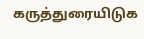கருத்துரையிடுக